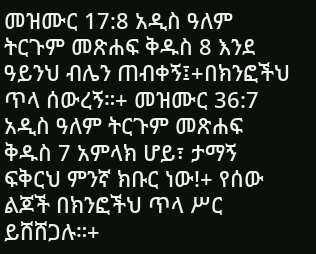መዝሙር 17:8 አዲስ ዓለም ትርጉም መጽሐፍ ቅዱስ 8 እንደ ዓይንህ ብሌን ጠብቀኝ፤+በክንፎችህ ጥላ ሰውረኝ።+ መዝሙር 36:7 አዲስ ዓለም ትርጉም መጽሐፍ ቅዱስ 7 አምላክ ሆይ፣ ታማኝ ፍቅርህ ምንኛ ክቡር ነው!+ የሰው ልጆች በክንፎችህ ጥላ ሥር ይሸሸጋሉ።+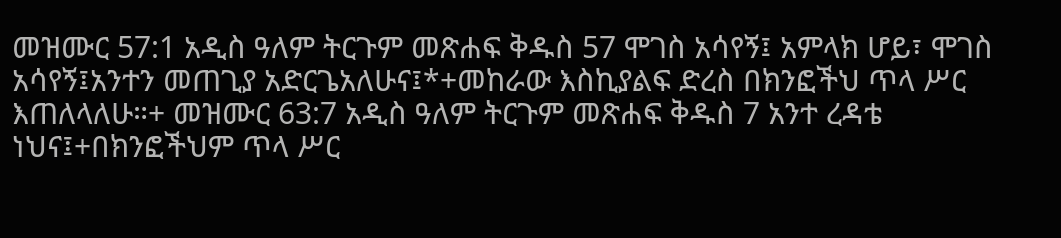መዝሙር 57:1 አዲስ ዓለም ትርጉም መጽሐፍ ቅዱስ 57 ሞገስ አሳየኝ፤ አምላክ ሆይ፣ ሞገስ አሳየኝ፤አንተን መጠጊያ አድርጌአለሁና፤*+መከራው እስኪያልፍ ድረስ በክንፎችህ ጥላ ሥር እጠለላለሁ።+ መዝሙር 63:7 አዲስ ዓለም ትርጉም መጽሐፍ ቅዱስ 7 አንተ ረዳቴ ነህና፤+በክንፎችህም ጥላ ሥር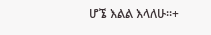ሆኜ እልል እላለሁ።+